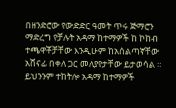በዘንድሮው የውድድር ዓመት ጥሩ ጅማሮን ማድረግ የቻሉት አዳማ ከተማዎች ከ ኮከብ ተጫዋቾቻቸው እንዲሁም ከአሰልጣኛቸው አሸናፊ በቀለ ጋር መለያየታቸው ይታወሳል ።
ይህንንም ተከትሎ አዳማ ከተማዎች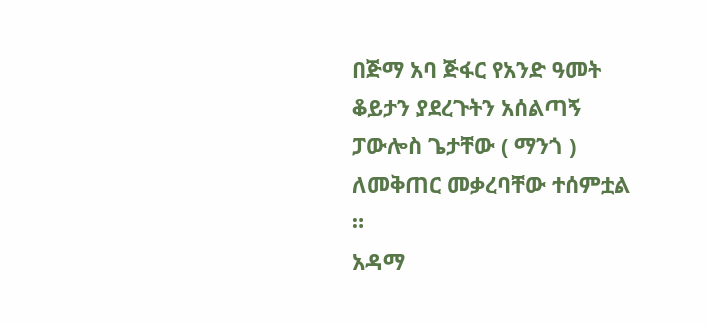በጅማ አባ ጅፋር የአንድ ዓመት ቆይታን ያደረጉትን አሰልጣኝ ፓውሎስ ጌታቸው ( ማንጎ ) ለመቅጠር መቃረባቸው ተሰምቷል ።
አዳማ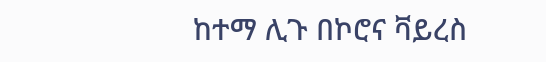ከተማ ሊጉ በኮሮና ቫይረስ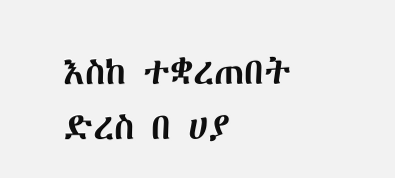እስከ ተቋረጠበት ድረስ በ ሀያ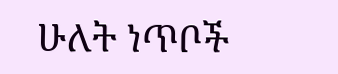ሁለት ነጥቦች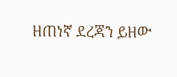ዘጠነኛ ደረጃን ይዘው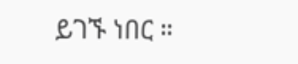ይገኙ ነበር ።